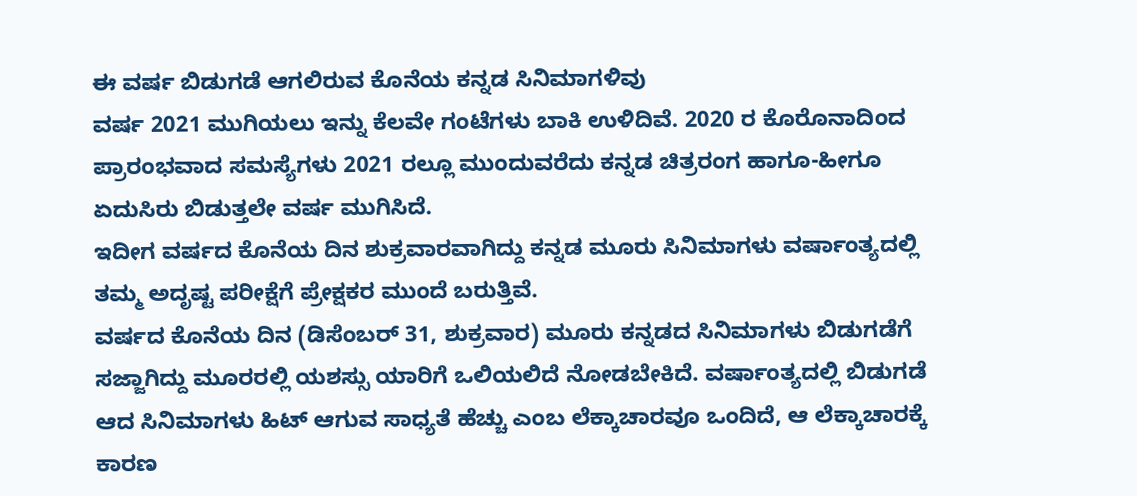ಈ ವರ್ಷ ಬಿಡುಗಡೆ ಆಗಲಿರುವ ಕೊನೆಯ ಕನ್ನಡ ಸಿನಿಮಾಗಳಿವು
ವರ್ಷ 2021 ಮುಗಿಯಲು ಇನ್ನು ಕೆಲವೇ ಗಂಟೆಗಳು ಬಾಕಿ ಉಳಿದಿವೆ. 2020 ರ ಕೊರೊನಾದಿಂದ ಪ್ರಾರಂಭವಾದ ಸಮಸ್ಯೆಗಳು 2021 ರಲ್ಲೂ ಮುಂದುವರೆದು ಕನ್ನಡ ಚಿತ್ರರಂಗ ಹಾಗೂ-ಹೀಗೂ ಏದುಸಿರು ಬಿಡುತ್ತಲೇ ವರ್ಷ ಮುಗಿಸಿದೆ.
ಇದೀಗ ವರ್ಷದ ಕೊನೆಯ ದಿನ ಶುಕ್ರವಾರವಾಗಿದ್ದು ಕನ್ನಡ ಮೂರು ಸಿನಿಮಾಗಳು ವರ್ಷಾಂತ್ಯದಲ್ಲಿ ತಮ್ಮ ಅದೃಷ್ಟ ಪರೀಕ್ಷೆಗೆ ಪ್ರೇಕ್ಷಕರ ಮುಂದೆ ಬರುತ್ತಿವೆ.
ವರ್ಷದ ಕೊನೆಯ ದಿನ (ಡಿಸೆಂಬರ್ 31, ಶುಕ್ರವಾರ) ಮೂರು ಕನ್ನಡದ ಸಿನಿಮಾಗಳು ಬಿಡುಗಡೆಗೆ ಸಜ್ಜಾಗಿದ್ದು ಮೂರರಲ್ಲಿ ಯಶಸ್ಸು ಯಾರಿಗೆ ಒಲಿಯಲಿದೆ ನೋಡಬೇಕಿದೆ. ವರ್ಷಾಂತ್ಯದಲ್ಲಿ ಬಿಡುಗಡೆ ಆದ ಸಿನಿಮಾಗಳು ಹಿಟ್ ಆಗುವ ಸಾಧ್ಯತೆ ಹೆಚ್ಚು ಎಂಬ ಲೆಕ್ಕಾಚಾರವೂ ಒಂದಿದೆ, ಆ ಲೆಕ್ಕಾಚಾರಕ್ಕೆ ಕಾರಣ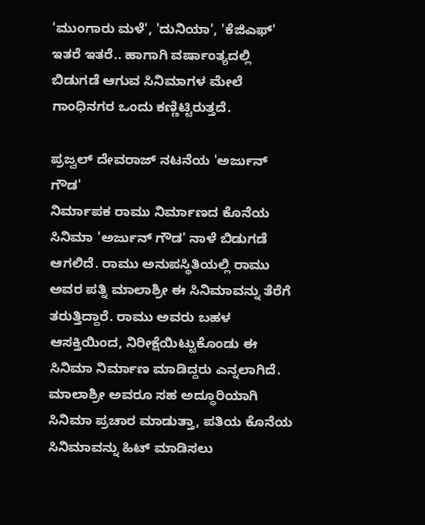'ಮುಂಗಾರು ಮಳೆ', 'ದುನಿಯಾ', 'ಕೆಜಿಎಫ್' ಇತರೆ ಇತರೆ.. ಹಾಗಾಗಿ ವರ್ಷಾಂತ್ಯದಲ್ಲಿ ಬಿಡುಗಡೆ ಆಗುವ ಸಿನಿಮಾಗಳ ಮೇಲೆ ಗಾಂಧಿನಗರ ಒಂದು ಕಣ್ಣಿಟ್ಟಿರುತ್ತದೆ.

ಪ್ರಜ್ವಲ್ ದೇವರಾಜ್ ನಟನೆಯ 'ಅರ್ಜುನ್ ಗೌಡ'
ನಿರ್ಮಾಪಕ ರಾಮು ನಿರ್ಮಾಣದ ಕೊನೆಯ ಸಿನಿಮಾ 'ಅರ್ಜುನ್ ಗೌಡ' ನಾಳೆ ಬಿಡುಗಡೆ ಆಗಲಿದೆ. ರಾಮು ಅನುಪಸ್ಥಿತಿಯಲ್ಲಿ ರಾಮು ಅವರ ಪತ್ನಿ ಮಾಲಾಶ್ರೀ ಈ ಸಿನಿಮಾವನ್ನು ತೆರೆಗೆ ತರುತ್ತಿದ್ದಾರೆ. ರಾಮು ಅವರು ಬಹಳ ಆಸಕ್ತಿಯಿಂದ, ನಿರೀಕ್ಷೆಯಿಟ್ಟುಕೊಂಡು ಈ ಸಿನಿಮಾ ನಿರ್ಮಾಣ ಮಾಡಿದ್ದರು ಎನ್ನಲಾಗಿದೆ. ಮಾಲಾಶ್ರೀ ಅವರೂ ಸಹ ಅದ್ಧೂರಿಯಾಗಿ ಸಿನಿಮಾ ಪ್ರಚಾರ ಮಾಡುತ್ತಾ, ಪತಿಯ ಕೊನೆಯ ಸಿನಿಮಾವನ್ನು ಹಿಟ್ ಮಾಡಿಸಲು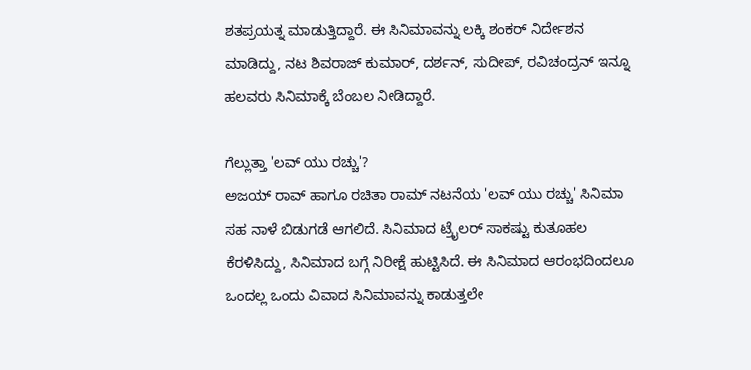ಶತಪ್ರಯತ್ನ ಮಾಡುತ್ತಿದ್ದಾರೆ. ಈ ಸಿನಿಮಾವನ್ನು ಲಕ್ಕಿ ಶಂಕರ್ ನಿರ್ದೇಶನ ಮಾಡಿದ್ದು, ನಟ ಶಿವರಾಜ್ ಕುಮಾರ್, ದರ್ಶನ್, ಸುದೀಪ್, ರವಿಚಂದ್ರನ್ ಇನ್ನೂ ಹಲವರು ಸಿನಿಮಾಕ್ಕೆ ಬೆಂಬಲ ನೀಡಿದ್ದಾರೆ.

ಗೆಲ್ಲುತ್ತಾ 'ಲವ್ ಯು ರಚ್ಚು'?
ಅಜಯ್ ರಾವ್ ಹಾಗೂ ರಚಿತಾ ರಾಮ್ ನಟನೆಯ 'ಲವ್ ಯು ರಚ್ಚು' ಸಿನಿಮಾ ಸಹ ನಾಳೆ ಬಿಡುಗಡೆ ಆಗಲಿದೆ. ಸಿನಿಮಾದ ಟ್ರೈಲರ್ ಸಾಕಷ್ಟು ಕುತೂಹಲ ಕೆರಳಿಸಿದ್ದು, ಸಿನಿಮಾದ ಬಗ್ಗೆ ನಿರೀಕ್ಷೆ ಹುಟ್ಟಿಸಿದೆ. ಈ ಸಿನಿಮಾದ ಆರಂಭದಿಂದಲೂ ಒಂದಲ್ಲ ಒಂದು ವಿವಾದ ಸಿನಿಮಾವನ್ನು ಕಾಡುತ್ತಲೇ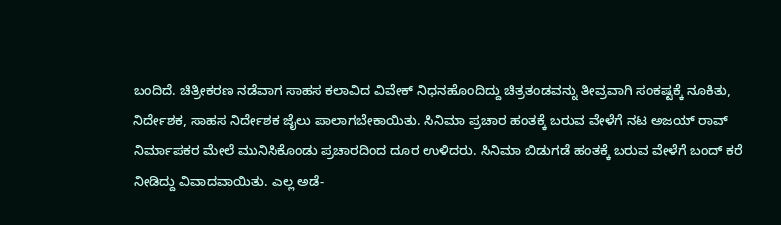ಬಂದಿದೆ. ಚಿತ್ರೀಕರಣ ನಡೆವಾಗ ಸಾಹಸ ಕಲಾವಿದ ವಿವೇಕ್ ನಿಧನಹೊಂದಿದ್ದು ಚಿತ್ರತಂಡವನ್ನು ತೀವ್ರವಾಗಿ ಸಂಕಷ್ಟಕ್ಕೆ ನೂಕಿತು, ನಿರ್ದೇಶಕ, ಸಾಹಸ ನಿರ್ದೇಶಕ ಜೈಲು ಪಾಲಾಗಬೇಕಾಯಿತು. ಸಿನಿಮಾ ಪ್ರಚಾರ ಹಂತಕ್ಕೆ ಬರುವ ವೇಳೆಗೆ ನಟ ಅಜಯ್ ರಾವ್ ನಿರ್ಮಾಪಕರ ಮೇಲೆ ಮುನಿಸಿಕೊಂಡು ಪ್ರಚಾರದಿಂದ ದೂರ ಉಳಿದರು. ಸಿನಿಮಾ ಬಿಡುಗಡೆ ಹಂತಕ್ಕೆ ಬರುವ ವೇಳೆಗೆ ಬಂದ್ ಕರೆ ನೀಡಿದ್ದು ವಿವಾದವಾಯಿತು. ಎಲ್ಲ ಅಡೆ-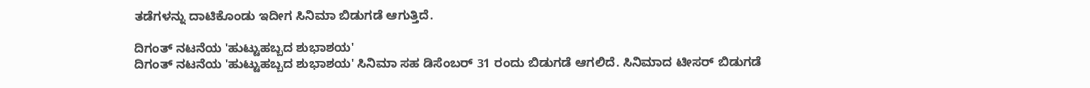ತಡೆಗಳನ್ನು ದಾಟಿಕೊಂಡು ಇದೀಗ ಸಿನಿಮಾ ಬಿಡುಗಡೆ ಆಗುತ್ತಿದೆ.

ದಿಗಂತ್ ನಟನೆಯ 'ಹುಟ್ಟುಹಬ್ಬದ ಶುಭಾಶಯ'
ದಿಗಂತ್ ನಟನೆಯ 'ಹುಟ್ಟುಹಬ್ಬದ ಶುಭಾಶಯ' ಸಿನಿಮಾ ಸಹ ಡಿಸೆಂಬರ್ 31 ರಂದು ಬಿಡುಗಡೆ ಆಗಲಿದೆ. ಸಿನಿಮಾದ ಟೀಸರ್ ಬಿಡುಗಡೆ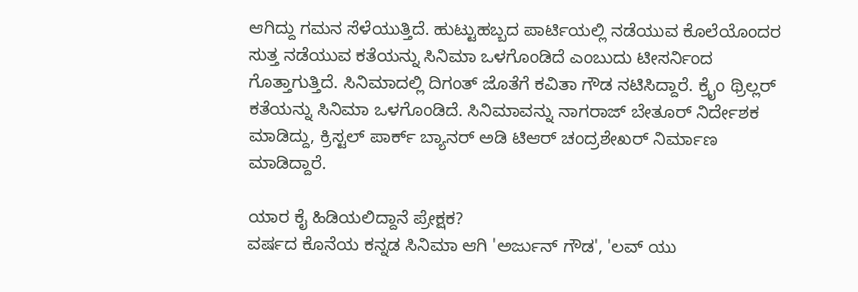ಆಗಿದ್ದು ಗಮನ ಸೆಳೆಯುತ್ತಿದೆ. ಹುಟ್ಟುಹಬ್ಬದ ಪಾರ್ಟಿಯಲ್ಲಿ ನಡೆಯುವ ಕೊಲೆಯೊಂದರ ಸುತ್ತ ನಡೆಯುವ ಕತೆಯನ್ನು ಸಿನಿಮಾ ಒಳಗೊಂಡಿದೆ ಎಂಬುದು ಟೀಸರ್ನಿಂದ ಗೊತ್ತಾಗುತ್ತಿದೆ. ಸಿನಿಮಾದಲ್ಲಿ ದಿಗಂತ್ ಜೊತೆಗೆ ಕವಿತಾ ಗೌಡ ನಟಿಸಿದ್ದಾರೆ. ಕ್ರೈಂ ಥ್ರಿಲ್ಲರ್ ಕತೆಯನ್ನು ಸಿನಿಮಾ ಒಳಗೊಂಡಿದೆ. ಸಿನಿಮಾವನ್ನು ನಾಗರಾಜ್ ಬೇತೂರ್ ನಿರ್ದೇಶಕ ಮಾಡಿದ್ದು, ಕ್ರಿಸ್ಟಲ್ ಪಾರ್ಕ್ ಬ್ಯಾನರ್ ಅಡಿ ಟಿಆರ್ ಚಂದ್ರಶೇಖರ್ ನಿರ್ಮಾಣ ಮಾಡಿದ್ದಾರೆ.

ಯಾರ ಕೈ ಹಿಡಿಯಲಿದ್ದಾನೆ ಪ್ರೇಕ್ಷಕ?
ವರ್ಷದ ಕೊನೆಯ ಕನ್ನಡ ಸಿನಿಮಾ ಆಗಿ 'ಅರ್ಜುನ್ ಗೌಡ', 'ಲವ್ ಯು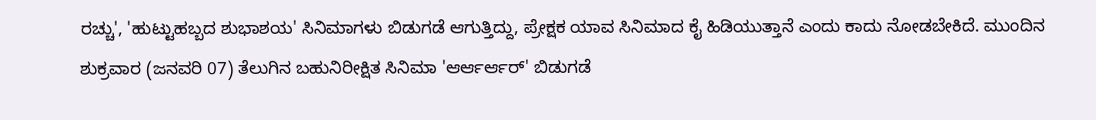ರಚ್ಚು', 'ಹುಟ್ಟುಹಬ್ಬದ ಶುಭಾಶಯ' ಸಿನಿಮಾಗಳು ಬಿಡುಗಡೆ ಆಗುತ್ತಿದ್ದು, ಪ್ರೇಕ್ಷಕ ಯಾವ ಸಿನಿಮಾದ ಕೈ ಹಿಡಿಯುತ್ತಾನೆ ಎಂದು ಕಾದು ನೋಡಬೇಕಿದೆ. ಮುಂದಿನ ಶುಕ್ರವಾರ (ಜನವರಿ 07) ತೆಲುಗಿನ ಬಹುನಿರೀಕ್ಷಿತ ಸಿನಿಮಾ 'ಆರ್ಆರ್ಆರ್' ಬಿಡುಗಡೆ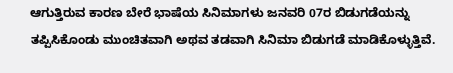ಆಗುತ್ತಿರುವ ಕಾರಣ ಬೇರೆ ಭಾಷೆಯ ಸಿನಿಮಾಗಳು ಜನವರಿ 07ರ ಬಿಡುಗಡೆಯನ್ನು ತಪ್ಪಿಸಿಕೊಂಡು ಮುಂಚಿತವಾಗಿ ಅಥವ ತಡವಾಗಿ ಸಿನಿಮಾ ಬಿಡುಗಡೆ ಮಾಡಿಕೊಳ್ಳುತ್ತಿವೆ.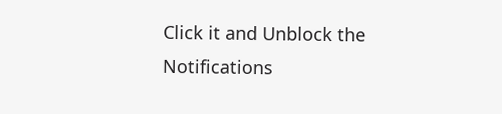Click it and Unblock the Notifications